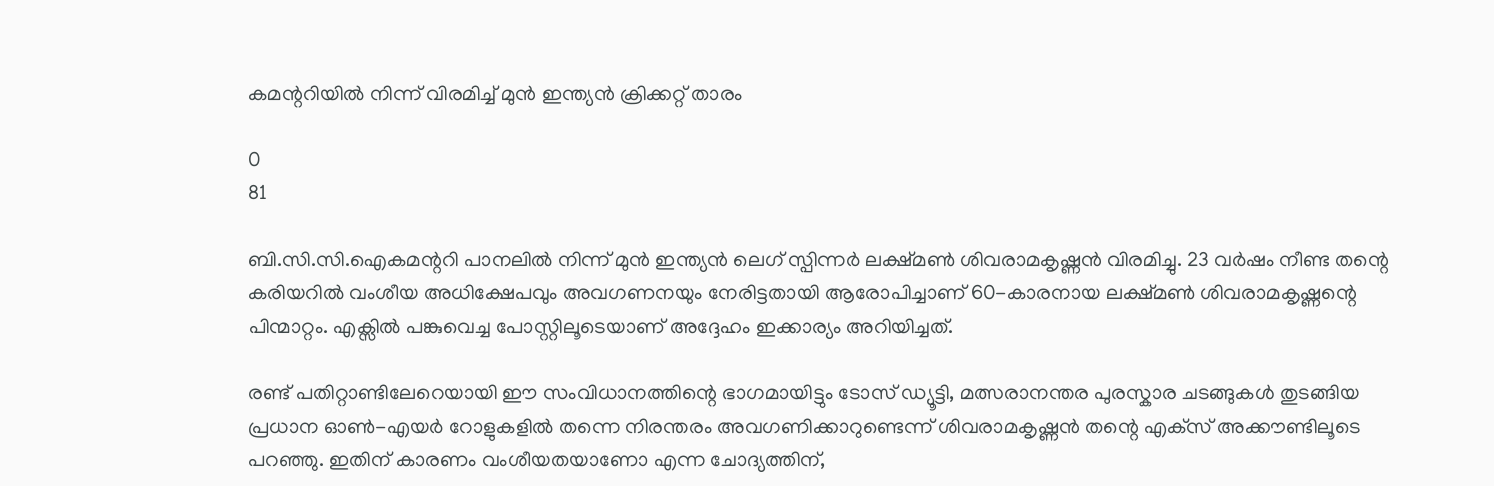കമന്ററിയിൽ നിന്ന് വിരമിച്ച് മുൻ ഇന്ത്യൻ ക്രിക്കറ്റ് താരം

0
81

ബി.സി.സി.ഐകമന്ററി പാനലിൽ നിന്ന് മുൻ ഇന്ത്യൻ ലെഗ് സ്പിന്നർ ലക്ഷ്മൺ ശിവരാമകൃഷ്ണൻ വിരമിച്ചു. 23 വർഷം നീണ്ട തന്റെ കരിയറിൽ വംശീയ അധിക്ഷേപവും അവഗണനയും നേരിട്ടതായി ആരോപിച്ചാണ് 60-കാരനായ ലക്ഷ്മൺ ശിവരാമകൃഷ്ണന്റെ പിന്മാറ്റം. എക്സിൽ പങ്കുവെച്ച പോസ്റ്റിലൂടെയാണ് അദ്ദേഹം ഇക്കാര്യം അറിയിച്ചത്.

രണ്ട് പതിറ്റാണ്ടിലേറെയായി ഈ സംവിധാനത്തിന്റെ ഭാഗമായിട്ടും ടോസ് ഡ്യൂട്ടി, മത്സരാനന്തര പുരസ്കാര ചടങ്ങുകൾ തുടങ്ങിയ പ്രധാന ഓൺ-എയർ റോളുകളിൽ തന്നെ നിരന്തരം അവഗണിക്കാറുണ്ടെന്ന് ശിവരാമകൃഷ്ണൻ തന്റെ എക്‌സ് അക്കൗണ്ടിലൂടെ പറഞ്ഞു. ഇതിന് കാരണം വംശീയതയാണോ എന്ന ചോദ്യത്തിന്,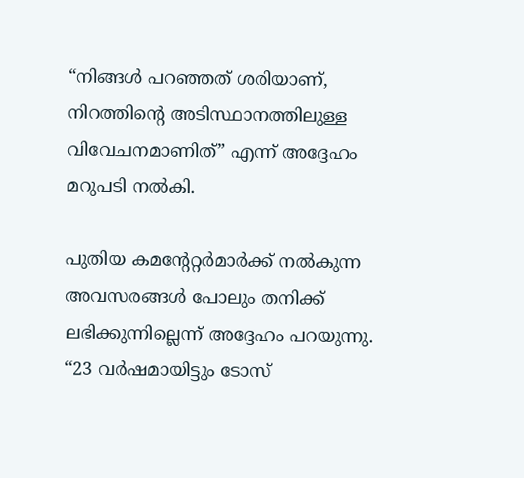“നിങ്ങൾ പറഞ്ഞത് ശരിയാണ്, നിറത്തിന്റെ അടിസ്ഥാനത്തിലുള്ള വിവേചനമാണിത്” എന്ന് അദ്ദേഹം മറുപടി നൽകി.

പുതിയ കമന്റേറ്റർമാർക്ക് നൽകുന്ന അവസരങ്ങൾ പോലും തനിക്ക് ലഭിക്കുന്നില്ലെന്ന് അദ്ദേഹം പറയുന്നു. “23 വർഷമായിട്ടും ടോസ്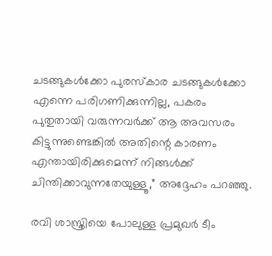ചടങ്ങുകൾക്കോ പുരസ്കാര ചടങ്ങുകൾക്കോ എന്നെ പരിഗണിക്കുന്നില്ല, പകരം പുതുതായി വരുന്നവർക്ക് ആ അവസരം കിട്ടുന്നുണ്ടെങ്കിൽ അതിന്റെ കാരണം എന്തായിരിക്കുമെന്ന് നിങ്ങൾക്ക് ചിന്തിക്കാവുന്നതേയുള്ളൂ,” അദ്ദേഹം പറഞ്ഞു.

രവി ശാസ്ത്രിയെ പോലുള്ള പ്രമുഖർ ടീം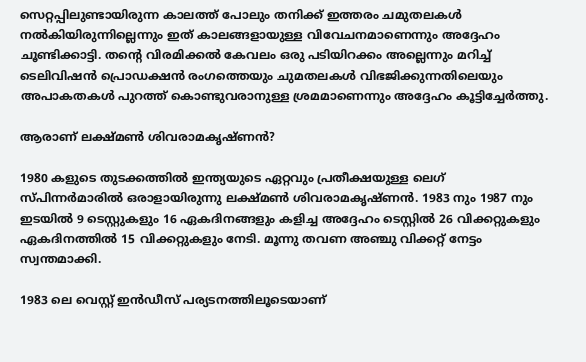സെറ്റപ്പിലുണ്ടായിരുന്ന കാലത്ത് പോലും തനിക്ക് ഇത്തരം ചമുതലകൾ നൽകിയിരുന്നില്ലെന്നും ഇത് കാലങ്ങളായുള്ള വിവേചനമാണെന്നും അദ്ദേഹം ചൂണ്ടിക്കാട്ടി. തന്റെ വിരമിക്കൽ കേവലം ഒരു പടിയിറക്കം അല്ലെന്നും മറിച്ച് ടെലിവിഷൻ പ്രൊഡക്ഷൻ രംഗത്തെയും ചുമതലകൾ വിഭജിക്കുന്നതിലെയും അപാകതകൾ പുറത്ത് കൊണ്ടുവരാനുള്ള ശ്രമമാണെന്നും അദ്ദേഹം കൂട്ടിച്ചേർത്തു.

ആരാണ് ലക്ഷ്മൺ ശിവരാമകൃഷ്ണൻ?

1980 കളുടെ തുടക്കത്തിൽ ഇന്ത്യയുടെ ഏറ്റവും പ്രതീക്ഷയുള്ള ലെഗ് സ്പിന്നർമാരിൽ ഒരാളായിരുന്നു ലക്ഷ്മൺ ശിവരാമകൃഷ്ണൻ. 1983 നും 1987 നും ഇടയിൽ 9 ടെസ്റ്റുകളും 16 ഏകദിനങ്ങളും കളിച്ച അദ്ദേഹം ടെസ്റ്റിൽ 26 വിക്കറ്റുകളും ഏകദിനത്തിൽ 15 വിക്കറ്റുകളും നേടി. മൂന്നു തവണ അഞ്ചു വിക്കറ്റ് നേട്ടം സ്വന്തമാക്കി.

1983 ലെ വെസ്റ്റ് ഇൻഡീസ് പര്യടനത്തിലൂടെയാണ്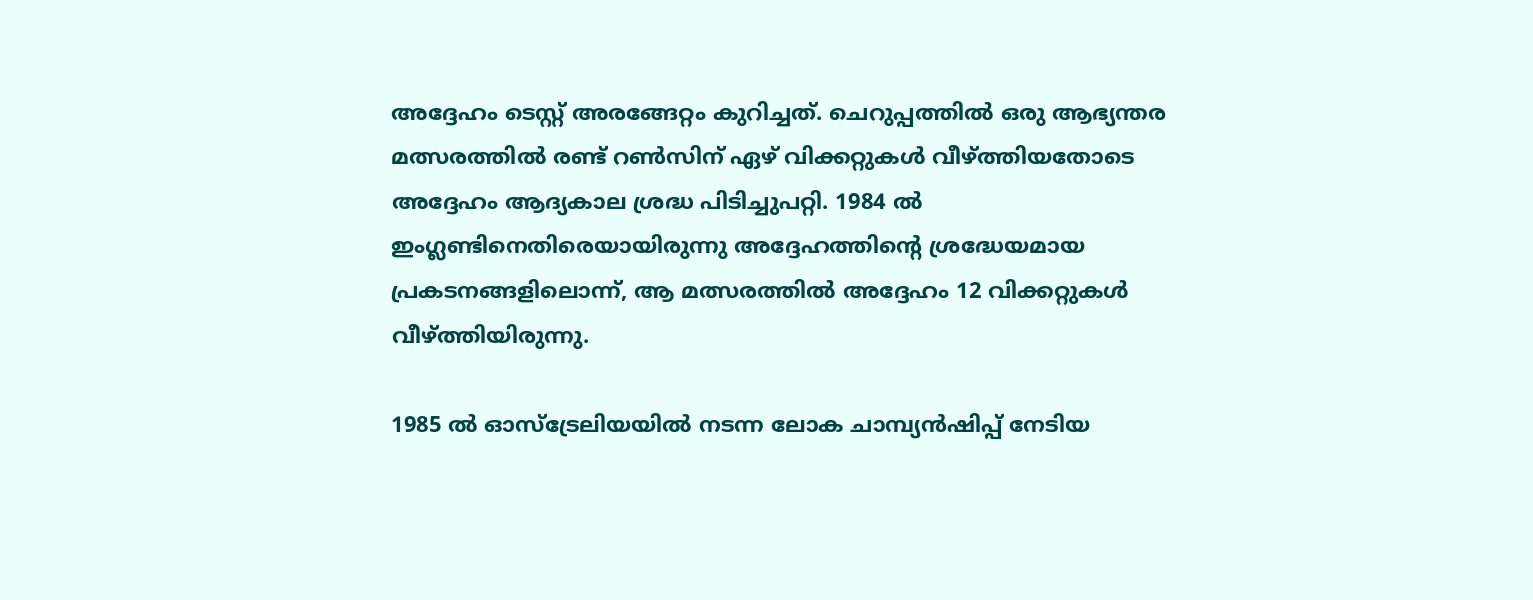അദ്ദേഹം ടെസ്റ്റ് അരങ്ങേറ്റം കുറിച്ചത്. ചെറുപ്പത്തിൽ ഒരു ആഭ്യന്തര മത്സരത്തിൽ രണ്ട് റൺസിന് ഏഴ് വിക്കറ്റുകൾ വീഴ്ത്തിയതോടെ അദ്ദേഹം ആദ്യകാല ശ്രദ്ധ പിടിച്ചുപറ്റി. 1984 ൽ ഇംഗ്ലണ്ടിനെതിരെയായിരുന്നു അദ്ദേഹത്തിന്റെ ശ്രദ്ധേയമായ പ്രകടനങ്ങളിലൊന്ന്, ആ മത്സരത്തിൽ അദ്ദേഹം 12 വിക്കറ്റുകൾ വീഴ്ത്തിയിരുന്നു.

1985 ൽ ഓസ്ട്രേലിയയിൽ നടന്ന ലോക ചാമ്പ്യൻഷിപ്പ് നേടിയ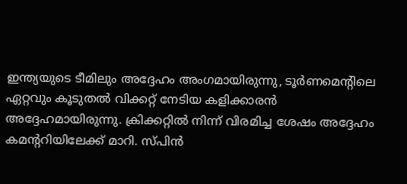ഇന്ത്യയുടെ ടീമിലും അദ്ദേഹം അംഗമായിരുന്നു, ടൂർണമെന്റിലെ ഏറ്റവും കൂടുതൽ വിക്കറ്റ് നേടിയ കളിക്കാരൻ അദ്ദേഹമായിരുന്നു. ക്രിക്കറ്റിൽ നിന്ന് വിരമിച്ച ശേഷം അദ്ദേഹം കമന്ററിയിലേക്ക് മാറി. സ്പിൻ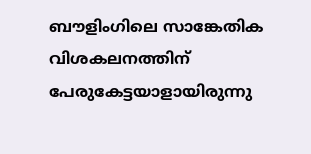ബൗളിംഗിലെ സാങ്കേതിക വിശകലനത്തിന് പേരുകേട്ടയാളായിരുന്നു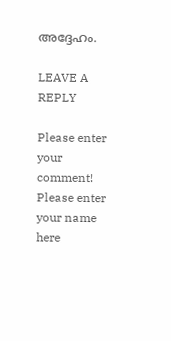അദ്ദേഹം.

LEAVE A REPLY

Please enter your comment!
Please enter your name here